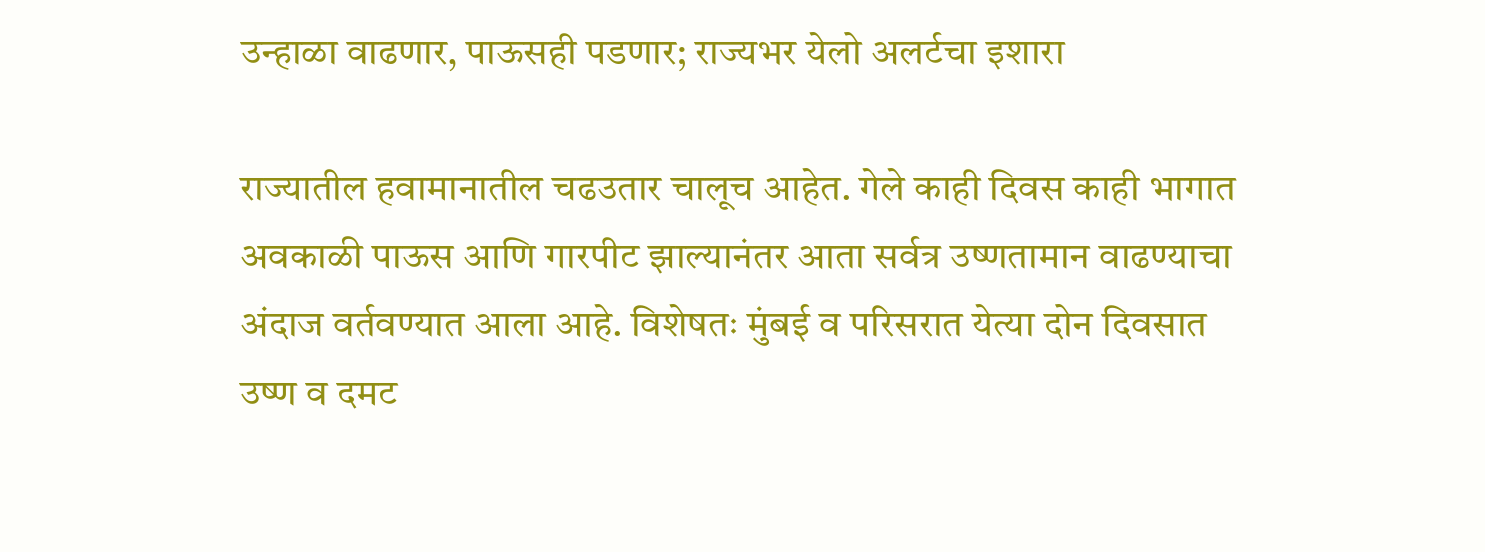उन्हाळा वाढणार, पाऊसही पडणार; राज्यभर येलो अलर्टचा इशारा

राज्यातील हवामानातील चढउतार चालूच आहेत. गेले काही दिवस काही भागात अवकाळी पाऊस आणि गारपीट झाल्यानंतर आता सर्वत्र उष्णतामान वाढण्याचा अंदाज वर्तवण्यात आला आहे. विशेषतः मुंबई व परिसरात येत्या दोन दिवसात उष्ण व दमट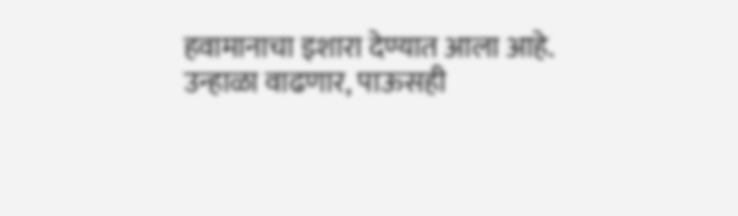हवामानाचा इशारा देण्यात आला आहे.
उन्हाळा वाढणार, पाऊसही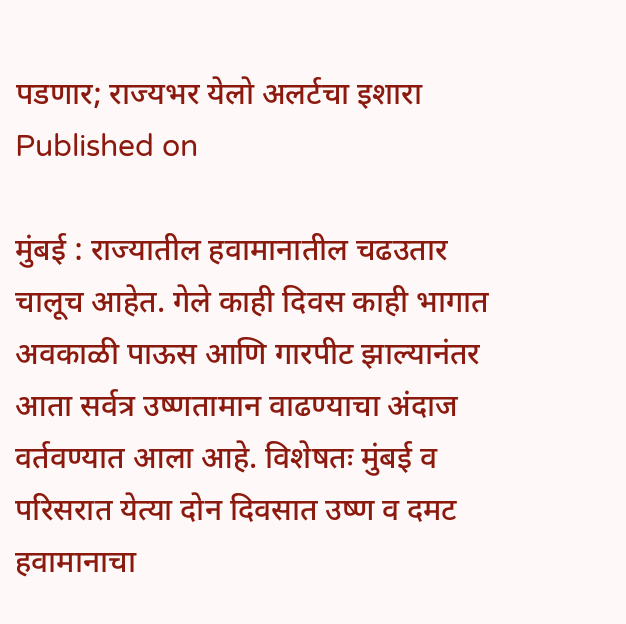पडणार; राज्यभर येलो अलर्टचा इशारा
Published on

मुंबई : राज्यातील हवामानातील चढउतार चालूच आहेत. गेले काही दिवस काही भागात अवकाळी पाऊस आणि गारपीट झाल्यानंतर आता सर्वत्र उष्णतामान वाढण्याचा अंदाज वर्तवण्यात आला आहे. विशेषतः मुंबई व परिसरात येत्या दोन दिवसात उष्ण व दमट हवामानाचा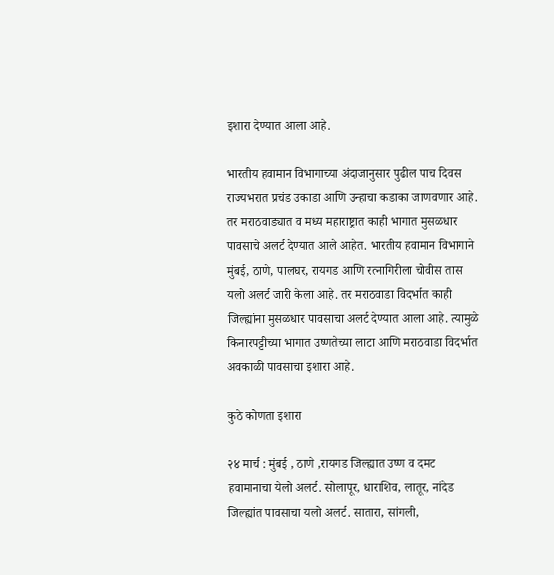इशारा देण्यात आला आहे.

भारतीय हवामान विभागाच्या अंदाजानुसार पुढील पाच दिवस राज्यभरात प्रचंड उकाडा आणि उन्हाचा कडाका जाणवणार आहे. तर मराठवाड्यात व मध्य महाराष्ट्रात काही भागात मुसळधार पावसाचे अलर्ट देण्यात आले आहेत. भारतीय हवामान विभागाने मुंबई, ठाणे, पालघर, रायगड आणि रत्नागिरीला चोवीस तास यलो अलर्ट जारी केला आहे. तर मराठवाडा विदर्भात काही जिल्ह्यांना मुसळधार पावसाचा अलर्ट देण्यात आला आहे. त्यामुळे किनारपट्टीच्या भागात उष्णतेच्या लाटा आणि मराठवाडा विदर्भात अवकाळी पावसाचा इशारा आहे.

कुठे कोणता इशारा

२४ मार्च : मुंबई , ठाणे ,रायगड जिल्ह्यात उष्ण व दमट हवामानाचा येलो अलर्ट. सोलापूर, धाराशिव, लातूर, नांदेड जिल्ह्यांत पावसाचा यलो अलर्ट. सातारा, सांगली,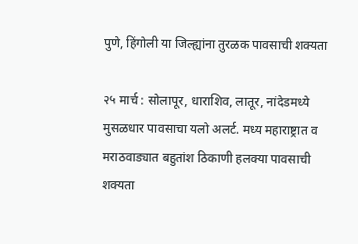पुणे, हिंगोली या जिल्ह्यांना तुरळक पावसाची शक्यता

२५ मार्च : सोलापूर, धाराशिव, लातूर, नांदेडमध्ये मुसळधार पावसाचा यलो अलर्ट. मध्य महाराष्ट्रात व मराठवाड्यात बहुतांश ठिकाणी हलक्या पावसाची शक्यता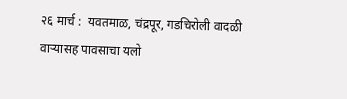२६ मार्च :  यवतमाळ, चंद्रपूर, गडचिरोली वादळी वाऱ्यासह पावसाचा यलो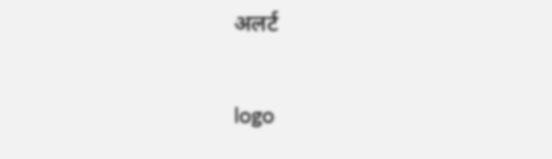अलर्ट

logo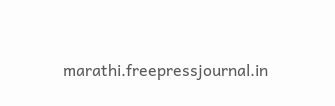marathi.freepressjournal.in